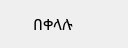በቀላሉ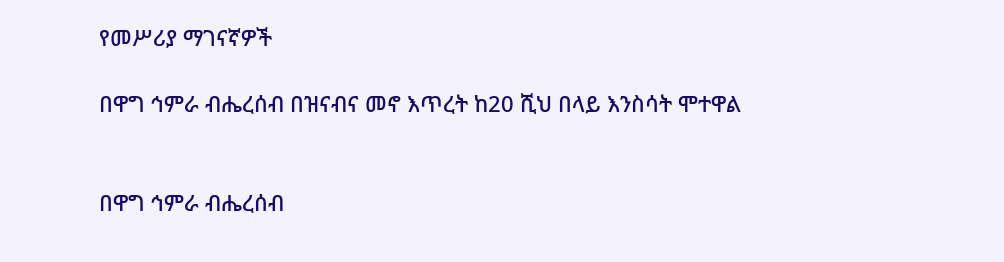የመሥሪያ ማገናኛዎች

በዋግ ኅምራ ብሔረሰብ በዝናብና መኖ እጥረት ከ20 ሺህ በላይ እንስሳት ሞተዋል


በዋግ ኅምራ ብሔረሰብ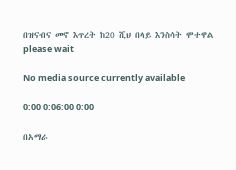በዝናብና መኖ እጥረት ከ20 ሺህ በላይ እንስሳት ሞተዋል
please wait

No media source currently available

0:00 0:06:00 0:00

በአማራ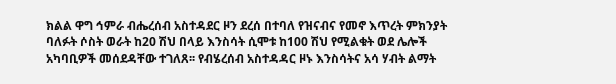ክልል ዋግ ኅምራ ብሔረሰብ አስተዳደር ዞን ደረሰ በተባለ የዝናብና የመኖ እጥረት ምክንያት ባለፉት ሶስት ወራት ከ20 ሽህ በላይ እንስሳት ሲሞቱ ከ100 ሽህ የሚልቁት ወደ ሌሎች አካባቢዎች መሰደዳቸው ተገለጸ፡፡ የብሄረሰብ አስተዳዳር ዞኑ እንስሳትና አሳ ሃብት ልማት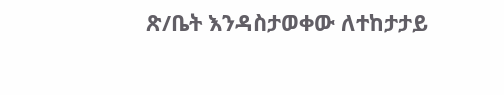ጽ/ቤት እንዳስታወቀው ለተከታታይ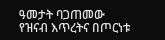ዓመታት ባጋጠመው የዝናብ እጥረትና በጦርነቱ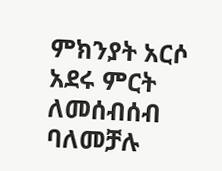ምክንያት አርሶ አደሩ ምርት ለመሰብሰብ ባለመቻሉ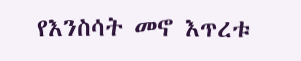የእንስሳት መኖ እጥረቱ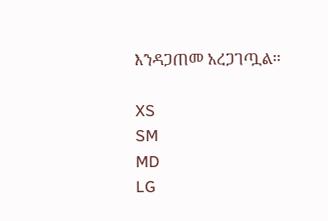እንዳጋጠመ አረጋገጧል፡፡

XS
SM
MD
LG